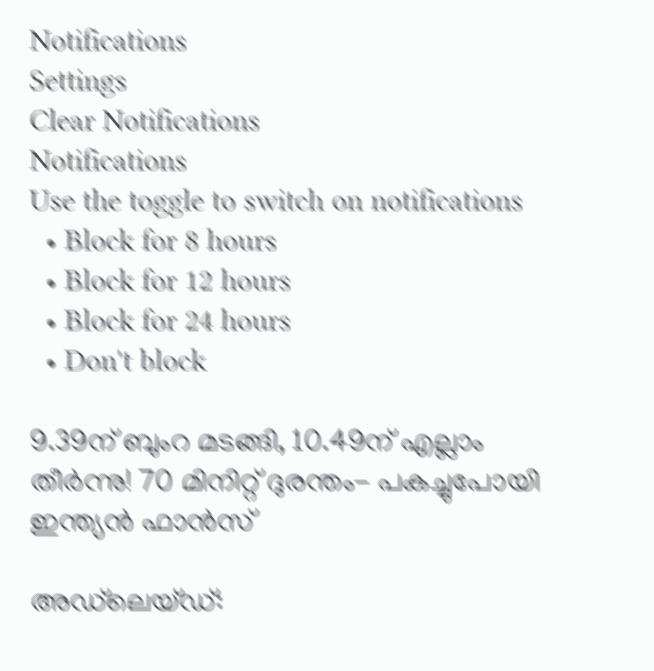Notifications
Settings
Clear Notifications
Notifications
Use the toggle to switch on notifications
  • Block for 8 hours
  • Block for 12 hours
  • Block for 24 hours
  • Don't block

9.39ന് ബുംറ മടങ്ങി, 10.49ന് എല്ലാം തീര്‍ന്നു! 70 മിനിറ്റ് ദുരന്തം- പകച്ചുപോയി ഇന്ത്യന്‍ ഫാന്‍സ്

അഡ്‌ലെയ്ഡ്: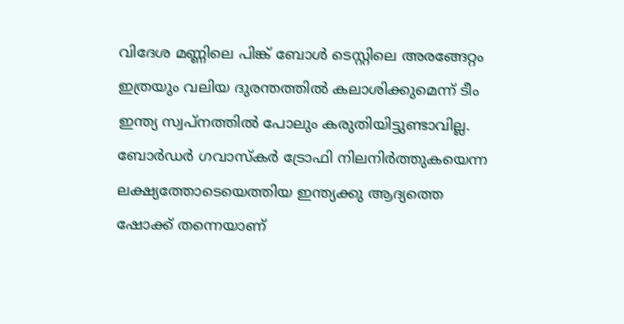വിദേശ മണ്ണിലെ പിങ്ക് ബോള്‍ ടെസ്റ്റിലെ അരങ്ങേറ്റം ഇത്രയും വലിയ ദുരന്തത്തില്‍ കലാശിക്കുമെന്ന് ടീം ഇന്ത്യ സ്വപ്‌നത്തില്‍ പോലും കരുതിയിട്ടുണ്ടാവില്ല. ബോര്‍ഡര്‍ ഗവാസ്‌കര്‍ ട്രോഫി നിലനിര്‍ത്തുകയെന്ന ലക്ഷ്യത്തോടെയെത്തിയ ഇന്ത്യക്കു ആദ്യത്തെ ഷോക്ക് തന്നെയാണ്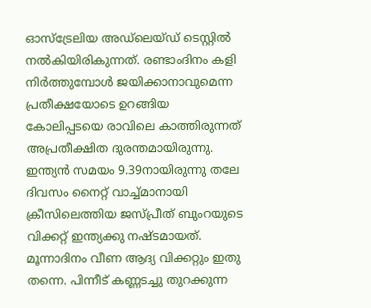ഓസ്‌ട്രേലിയ അഡ്‌ലെയ്ഡ് ടെസ്റ്റില്‍ നല്‍കിയിരികുന്നത്. രണ്ടാംദിനം കളി നിര്‍ത്തുമ്പോള്‍ ജയിക്കാനാവുമെന്ന പ്രതീക്ഷയോടെ ഉറങ്ങിയ കോലിപ്പടയെ രാവിലെ കാത്തിരുന്നത് അപ്രതീക്ഷിത ദുരന്തമായിരുന്നു. ഇന്ത്യന്‍ സമയം 9.39നായിരുന്നു തലേ ദിവസം നൈറ്റ് വാച്ച്മാനായി ക്രീസിലെത്തിയ ജസ്പ്രീത് ബുംറയുടെ വിക്കറ്റ് ഇന്ത്യക്കു നഷ്ടമായത്. മൂന്നാദിനം വീണ ആദ്യ വിക്കറ്റും ഇതു തന്നെ. പിന്നീട് കണ്ണടച്ചു തുറക്കുന്ന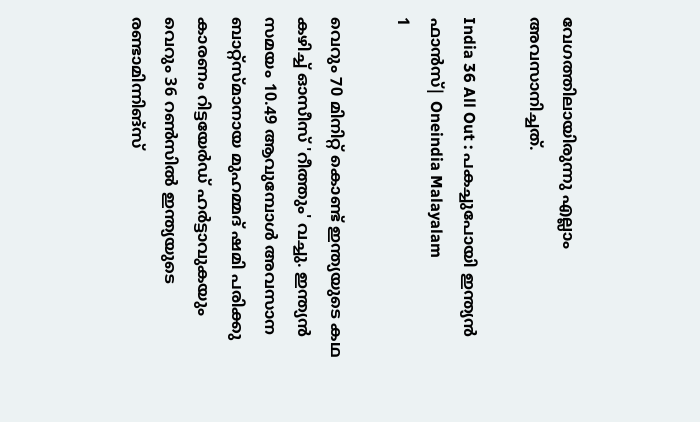വേഗത്തിലായിരുന്നു എല്ലാം അവസാനിച്ചത്.

India 36 All Out : പകച്ചുപോയി ഇന്ത്യന്‍ ഫാന്‍സ്| Oneindia Malayalam
1

വെറും 70 മിനിറ്റ് കൊണ്ട് ഇന്ത്യയുടെ കഥ കഴിച്ച് ഓസീസ് 'റീത്തും' വച്ചു. ഇന്ത്യന്‍ സമയം 10.49 ആവുമ്പോള്‍ അവസാന ബാറ്റ്‌സ്മാനായ മുഹമ്മദ് ഷമി പരിക്കു കാരണം റിട്ടയേര്‍ഡ് ഹര്‍ട്ടാവുകയും വെറും 36 റണ്‍സില്‍ ഇന്ത്യയുടെ രണ്ടാമിന്നിങ്‌സ്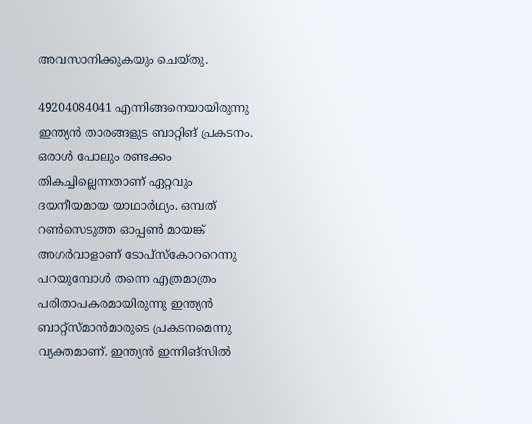അവസാനിക്കുകയും ചെയ്തു.

49204084041 എന്നിങ്ങനെയായിരുന്നു ഇന്ത്യന്‍ താരങ്ങളുട ബാറ്റിങ് പ്രകടനം. ഒരാള്‍ പോലും രണ്ടക്കം തികച്ചില്ലെന്നതാണ് ഏറ്റവും ദയനീയമായ യാഥാര്‍ഥ്യം. ഒമ്പത് റണ്‍സെടുത്ത ഓപ്പണ്‍ മായങ്ക് അഗര്‍വാളാണ് ടോപ്‌സ്‌കോററെന്നു പറയുമ്പോള്‍ തന്നെ എത്രമാത്രം പരിതാപകരമായിരുന്നു ഇന്ത്യന്‍ ബാറ്റ്‌സ്മാന്‍മാരുടെ പ്രകടനമെന്നു വ്യക്തമാണ്. ഇന്ത്യന്‍ ഇന്നിങ്‌സില്‍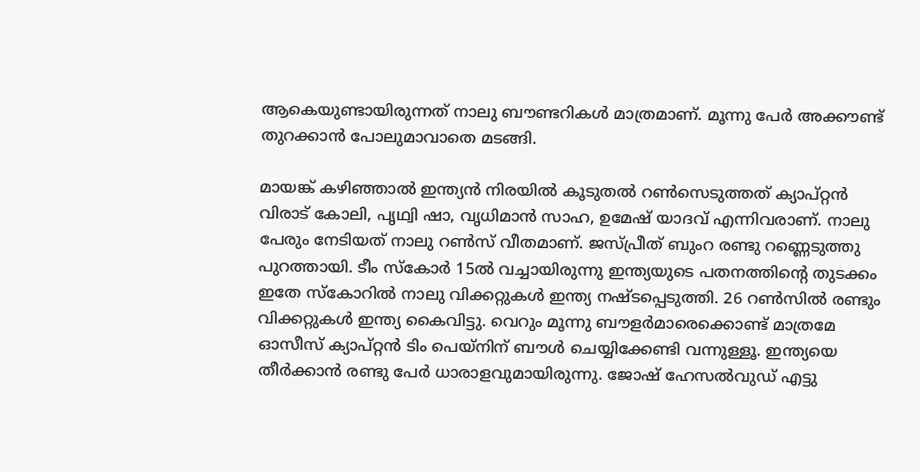ആകെയുണ്ടായിരുന്നത് നാലു ബൗണ്ടറികള്‍ മാത്രമാണ്. മൂന്നു പേര്‍ അക്കൗണ്ട് തുറക്കാന്‍ പോലുമാവാതെ മടങ്ങി.

മായങ്ക് കഴിഞ്ഞാല്‍ ഇന്ത്യന്‍ നിരയില്‍ കൂടുതല്‍ റണ്‍സെടുത്തത് ക്യാപ്റ്റന്‍ വിരാട് കോലി, പൃഥ്വി ഷാ, വൃധിമാന്‍ സാഹ, ഉമേഷ് യാദവ് എന്നിവരാണ്. നാലു പേരും നേടിയത് നാലു റണ്‍സ് വീതമാണ്. ജസ്പ്രീത് ബുംറ രണ്ടു റണ്ണെടുത്തു പുറത്തായി. ടീം സ്‌കോര്‍ 15ല്‍ വച്ചായിരുന്നു ഇന്ത്യയുടെ പതനത്തിന്റെ തുടക്കം ഇതേ സ്‌കോറില്‍ നാലു വിക്കറ്റുകള്‍ ഇന്ത്യ നഷ്ടപ്പെടുത്തി. 26 റണ്‍സില്‍ രണ്ടും വിക്കറ്റുകള്‍ ഇന്ത്യ കൈവിട്ടു. വെറും മൂന്നു ബൗളര്‍മാരെക്കൊണ്ട് മാത്രമേ ഓസീസ് ക്യാപ്റ്റന്‍ ടിം പെയ്‌നിന് ബൗള്‍ ചെയ്യിക്കേണ്ടി വന്നുള്ളൂ. ഇന്ത്യയെ തീര്‍ക്കാന്‍ രണ്ടു പേര്‍ ധാരാളവുമായിരുന്നു. ജോഷ് ഹേസല്‍വുഡ് എട്ടു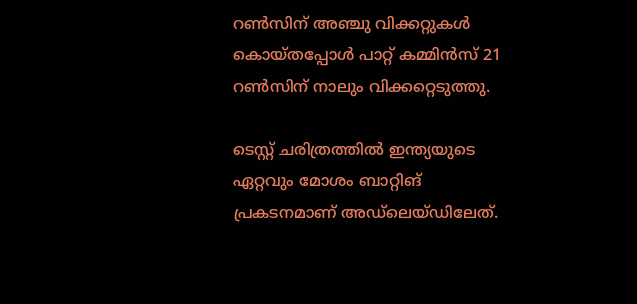റണ്‍സിന് അഞ്ചു വിക്കറ്റുകള്‍ കൊയ്തപ്പോള്‍ പാറ്റ് കമ്മിന്‍സ് 21 റണ്‍സിന് നാലും വിക്കറ്റെടുത്തു.

ടെസ്റ്റ് ചരിത്രത്തില്‍ ഇന്ത്യയുടെ ഏറ്റവും മോശം ബാറ്റിങ് പ്രകടനമാണ് അഡ്‌ലെയ്ഡിലേത്.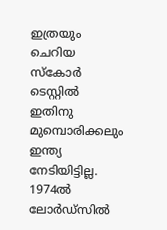ഇത്രയും ചെറിയ സ്‌കോര്‍ ടെസ്റ്റില്‍ ഇതിനു മുമ്പൊരിക്കലും ഇന്ത്യ നേടിയിട്ടില്ല. 1974ല്‍ ലോര്‍ഡ്‌സില്‍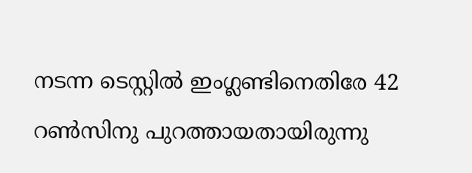നടന്ന ടെസ്റ്റില്‍ ഇംഗ്ലണ്ടിനെതിരേ 42 റണ്‍സിനു പുറത്തായതായിരുന്നു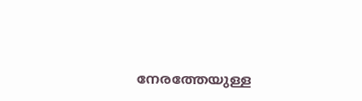നേരത്തേയുള്ള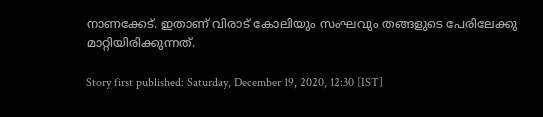നാണക്കേട്. ഇതാണ് വിരാട് കോലിയും സംഘവും തങ്ങളുടെ പേരിലേക്കു മാറ്റിയിരിക്കുന്നത്.

Story first published: Saturday, December 19, 2020, 12:30 [IST]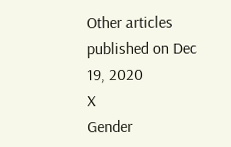Other articles published on Dec 19, 2020
X
Gender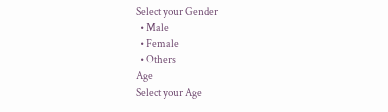Select your Gender
  • Male
  • Female
  • Others
Age
Select your Age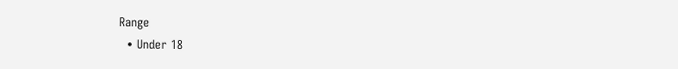Range
  • Under 18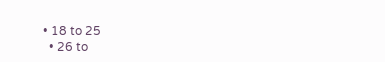• 18 to 25
  • 26 to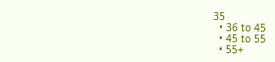35
  • 36 to 45
  • 45 to 55
  • 55+